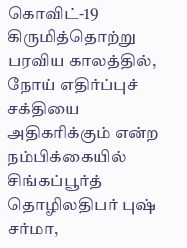கொவிட்-19 கிருமித்தொற்று பரவிய காலத்தில், நோய் எதிர்ப்புச் சக்தியை அதிகரிக்கும் என்ற நம்பிக்கையில் சிங்கப்பூர்த் தொழிலதிபர் புஷ் சர்மா,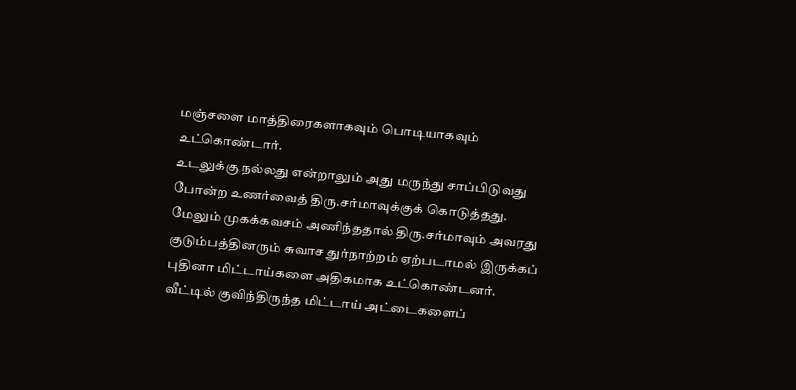மஞ்சளை மாத்திரைகளாகவும் பொடியாகவும் உட்கொண்டார்.
உடலுக்கு நல்லது என்றாலும் அது மருந்து சாப்பிடுவது போன்ற உணர்வைத் திரு.சர்மாவுக்குக் கொடுத்தது.
மேலும் முகக்கவசம் அணிந்ததால் திரு.சர்மாவும் அவரது குடும்பத்தினரும் சுவாச துர்நாற்றம் ஏற்படாமல் இருக்கப் புதினா மிட்டாய்களை அதிகமாக உட்கொண்டனர்.
வீட்டில் குவிந்திருந்த மிட்டாய் அட்டைகளைப்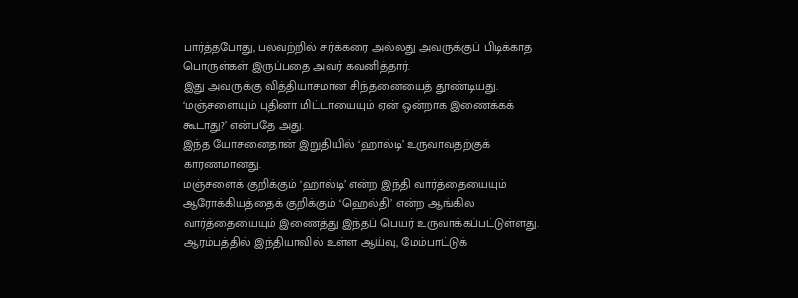பார்த்தபோது, பலவற்றில் சர்க்கரை அல்லது அவருக்குப் பிடிக்காத பொருள்கள் இருப்பதை அவர் கவனித்தார்.
இது அவருக்கு வித்தியாசமான சிந்தனையைத் தூண்டியது. ‘மஞ்சளையும் புதினா மிட்டாயையும் ஏன் ஒன்றாக இணைக்கக் கூடாது?’ என்பதே அது.
இந்த யோசனைதான் இறுதியில் ‘ஹால்டி’ உருவாவதற்குக் காரணமானது.
மஞ்சளைக் குறிக்கும் ‘ஹால்டி’ என்ற இந்தி வார்த்தையையும் ஆரோக்கியத்தைக் குறிக்கும் ‘ஹெல்தி’ என்ற ஆங்கில வார்த்தையையும் இணைத்து இந்தப் பெயர் உருவாக்கப்பட்டுள்ளது.
ஆரம்பத்தில் இந்தியாவில் உள்ள ஆய்வு, மேம்பாட்டுக்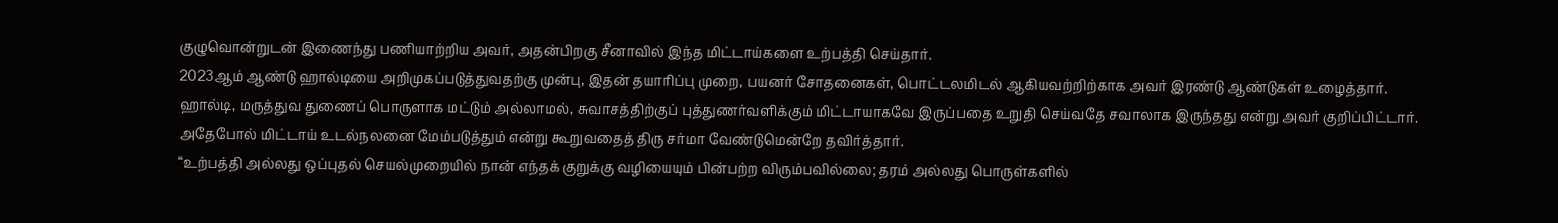குழுவொன்றுடன் இணைந்து பணியாற்றிய அவர், அதன்பிறகு சீனாவில் இந்த மிட்டாய்களை உற்பத்தி செய்தார்.
2023ஆம் ஆண்டு ஹால்டியை அறிமுகப்படுத்துவதற்கு முன்பு, இதன் தயாரிப்பு முறை, பயனர் சோதனைகள், பொட்டலமிடல் ஆகியவற்றிற்காக அவர் இரண்டு ஆண்டுகள் உழைத்தார்.
ஹால்டி, மருத்துவ துணைப் பொருளாக மட்டும் அல்லாமல், சுவாசத்திற்குப் புத்துணர்வளிக்கும் மிட்டாயாகவே இருப்பதை உறுதி செய்வதே சவாலாக இருந்தது என்று அவர் குறிப்பிட்டார்.
அதேபோல் மிட்டாய் உடல்நலனை மேம்படுத்தும் என்று கூறுவதைத் திரு சர்மா வேண்டுமென்றே தவிர்த்தார்.
“உற்பத்தி அல்லது ஒப்புதல் செயல்முறையில் நான் எந்தக் குறுக்கு வழியையும் பின்பற்ற விரும்பவில்லை; தரம் அல்லது பொருள்களில்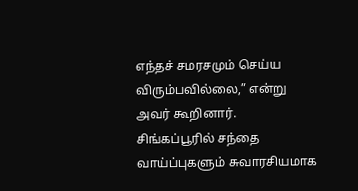எந்தச் சமரசமும் செய்ய விரும்பவில்லை,” என்று அவர் கூறினார்.
சிங்கப்பூரில் சந்தை வாய்ப்புகளும் சுவாரசியமாக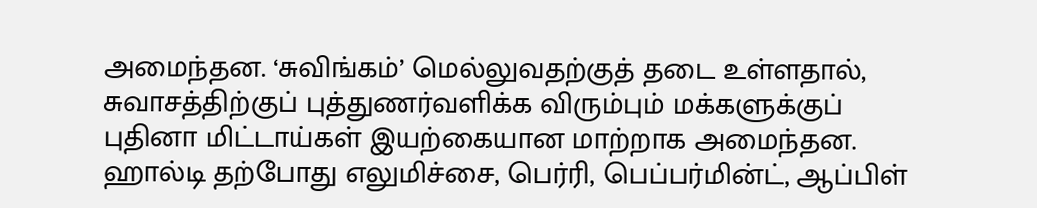அமைந்தன. ‘சுவிங்கம்’ மெல்லுவதற்குத் தடை உள்ளதால், சுவாசத்திற்குப் புத்துணர்வளிக்க விரும்பும் மக்களுக்குப் புதினா மிட்டாய்கள் இயற்கையான மாற்றாக அமைந்தன.
ஹால்டி தற்போது எலுமிச்சை, பெர்ரி, பெப்பர்மின்ட், ஆப்பிள்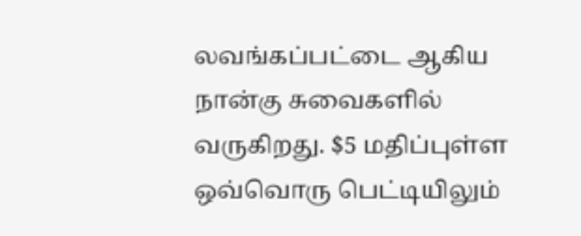லவங்கப்பட்டை ஆகிய நான்கு சுவைகளில் வருகிறது. $5 மதிப்புள்ள ஒவ்வொரு பெட்டியிலும்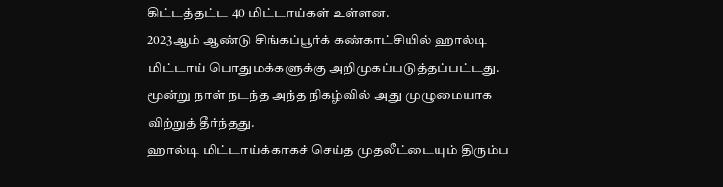கிட்டத்தட்ட 40 மிட்டாய்கள் உள்ளன.
2023ஆம் ஆண்டு சிங்கப்பூர்க் கண்காட்சியில் ஹால்டி மிட்டாய் பொதுமக்களுக்கு அறிமுகப்படுத்தப்பட்டது. மூன்று நாள் நடந்த அந்த நிகழ்வில் அது முழுமையாக விற்றுத் தீர்ந்தது.
ஹால்டி மிட்டாய்க்காகச் செய்த முதலீட்டையும் திரும்ப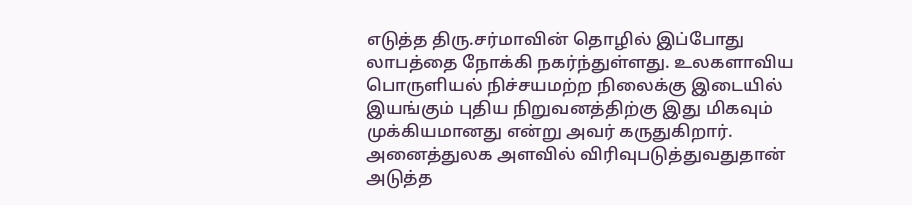எடுத்த திரு.சர்மாவின் தொழில் இப்போது லாபத்தை நோக்கி நகர்ந்துள்ளது. உலகளாவிய பொருளியல் நிச்சயமற்ற நிலைக்கு இடையில் இயங்கும் புதிய நிறுவனத்திற்கு இது மிகவும் முக்கியமானது என்று அவர் கருதுகிறார்.
அனைத்துலக அளவில் விரிவுபடுத்துவதுதான் அடுத்த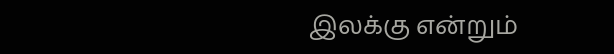இலக்கு என்றும்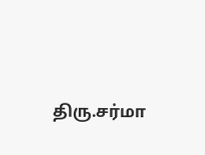திரு.சர்மா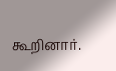கூறினார்.